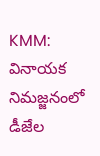KMM: వినాయక నిమజ్జనంలో డీజేల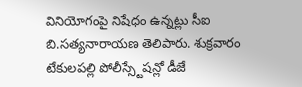వినియోగంపై నిషేధం ఉన్నట్లు సీఐ బి.సత్యనారాయణ తెలిపారు. శుక్రవారం టేకులపల్లి పోలీస్స్టేషన్లో డీజే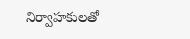నిర్వాహకులతో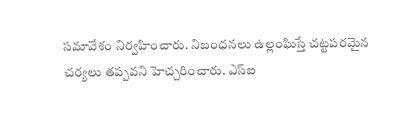సమావేశం నిర్వహించారు. నిబంధనలు ఉల్లంఘిస్తే చట్టపరమైన చర్యలు తప్పవని హెచ్చరించారు. ఎస్ఐ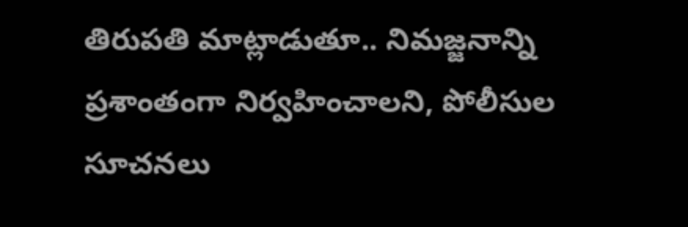తిరుపతి మాట్లాడుతూ.. నిమజ్జనాన్ని ప్రశాంతంగా నిర్వహించాలని, పోలీసుల సూచనలు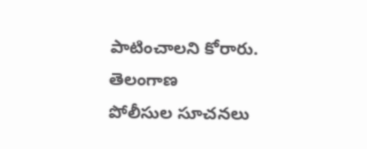పాటించాలని కోరారు.
తెలంగాణ
పోలీసుల సూచనలు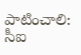పాటించాలి: సీఐ